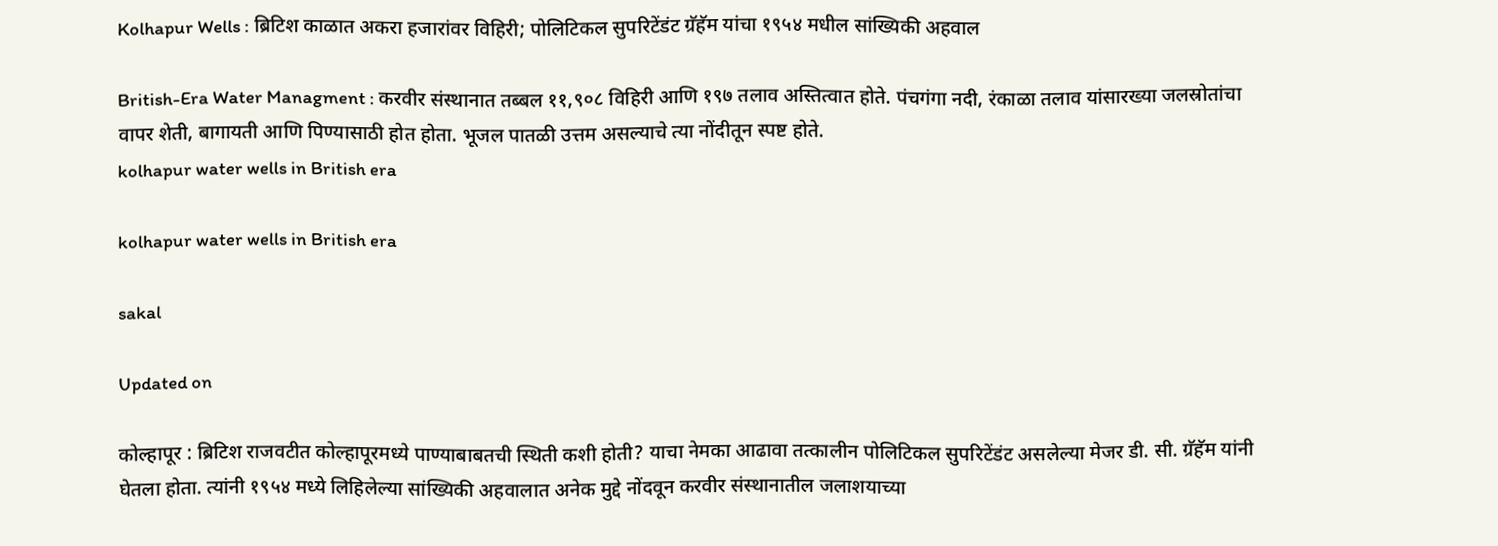Kolhapur Wells : ब्रिटिश काळात अकरा हजारांवर विहिरी; पोलिटिकल सुपरिटेंडंट ग्रॅहॅम यांचा १९५४ मधील सांख्यिकी अहवाल

British-Era Water Managment : करवीर संस्थानात तब्बल ११,९०८ विहिरी आणि १९७ तलाव अस्तित्वात होते. पंचगंगा नदी, रंकाळा तलाव यांसारख्या जलस्रोतांचा वापर शेती, बागायती आणि पिण्यासाठी होत होता. भूजल पातळी उत्तम असल्याचे त्या नोंदीतून स्पष्ट होते.
kolhapur water wells in British era

kolhapur water wells in British era

sakal

Updated on

कोल्हापूर : ब्रिटिश राजवटीत कोल्हापूरमध्ये पाण्याबाबतची स्थिती कशी होती? याचा नेमका आढावा तत्कालीन पोलिटिकल सुपरिटेंडंट असलेल्या मेजर डी. सी. ग्रॅहॅम यांनी घेतला होता. त्यांनी १९५४ मध्ये लिहिलेल्या सांख्यिकी अहवालात अनेक मुद्दे नोंदवून करवीर संस्थानातील जलाशयाच्या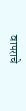वापराचे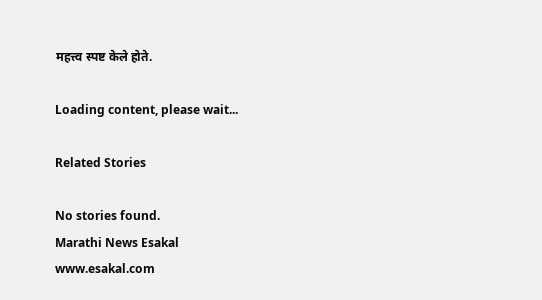महत्त्व स्पष्ट केले होते.

Loading content, please wait...

Related Stories

No stories found.
Marathi News Esakal
www.esakal.com